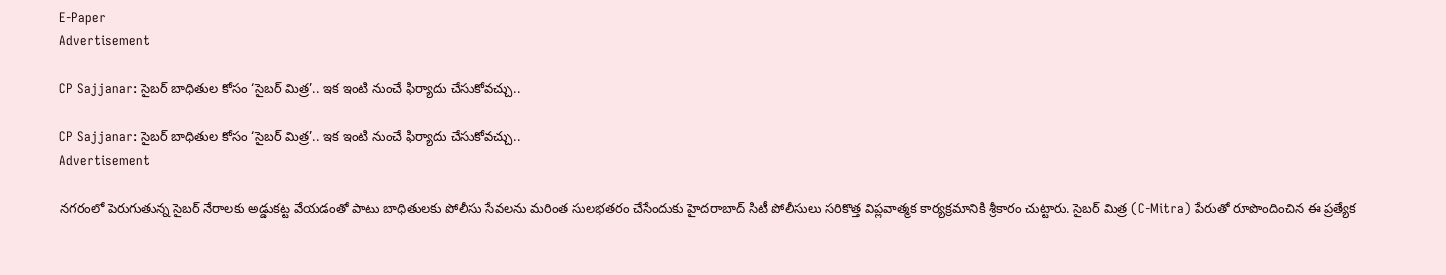E-Paper
Advertisement

CP Sajjanar: సైబర్ బాధితుల కోసం ‘సైబర్ మిత్ర’.. ఇక ఇంటి నుంచే ఫిర్యాదు చేసుకోవచ్చు..

CP Sajjanar: సైబర్ బాధితుల కోసం ‘సైబర్ మిత్ర’.. ఇక ఇంటి నుంచే ఫిర్యాదు చేసుకోవచ్చు..
Advertisement

నగరంలో పెరుగుతున్న సైబర్ నేరాలకు అడ్డుకట్ట వేయడంతో పాటు బాధితులకు పోలీసు సేవలను మరింత సులభతరం చేసేందుకు హైదరాబాద్ సిటీ పోలీసులు సరికొత్త విప్లవాత్మక కార్యక్రమానికి శ్రీకారం చుట్టారు. సైబర్ మిత్ర (C-Mitra) పేరుతో రూపొందించిన ఈ ప్రత్యేక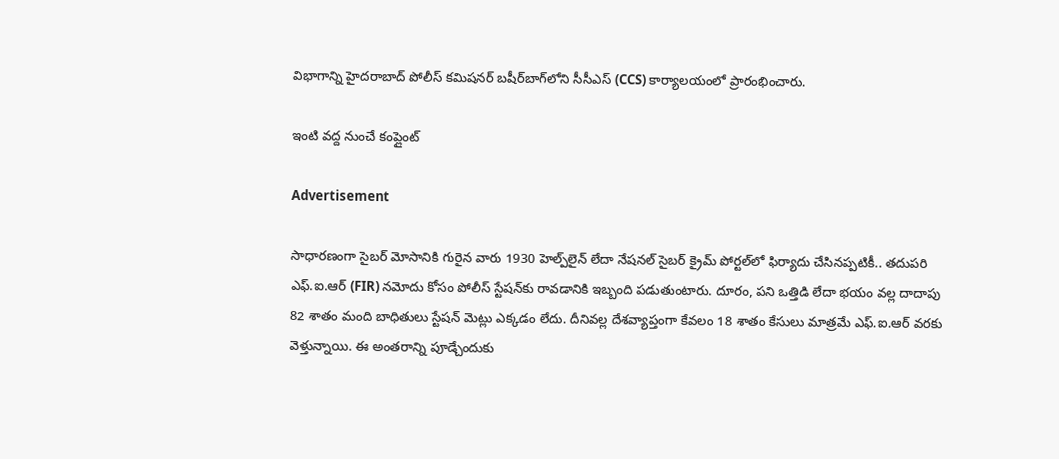విభాగాన్ని హైదరాబాద్ పోలీస్ కమిషనర్ బషీర్‌బాగ్‌లోని సీసీఎస్ (CCS) కార్యాలయంలో ప్రారంభించారు.

ఇంటి వద్ద నుంచే కంప్లైంట్

Advertisement

సాధారణంగా సైబర్ మోసానికి గురైన వారు 1930 హెల్ప్‌లైన్ లేదా నేషనల్ సైబర్ క్రైమ్ పోర్టల్‌లో ఫిర్యాదు చేసినప్పటికీ.. తదుపరి ఎఫ్.ఐ.ఆర్ (FIR) నమోదు కోసం పోలీస్ స్టేషన్‌కు రావడానికి ఇబ్బంది పడుతుంటారు. దూరం, పని ఒత్తిడి లేదా భయం వల్ల దాదాపు 82 శాతం మంది బాధితులు స్టేషన్ మెట్లు ఎక్కడం లేదు. దీనివల్ల దేశవ్యాప్తంగా కేవలం 18 శాతం కేసులు మాత్రమే ఎఫ్.ఐ.ఆర్ వరకు వెళ్తున్నాయి. ఈ అంతరాన్ని పూడ్చేందుకు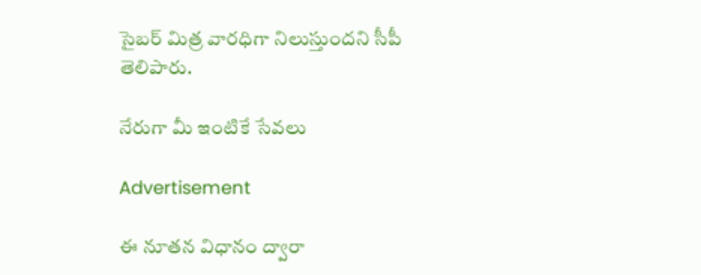సైబర్ మిత్ర వారధిగా నిలుస్తుందని సీపీ తెలిపారు.

నేరుగా మీ ఇంటికే సేవలు

Advertisement

ఈ నూతన విధానం ద్వారా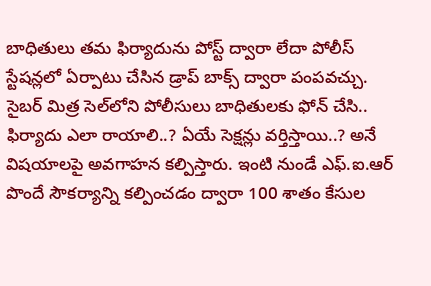బాధితులు తమ ఫిర్యాదును పోస్ట్ ద్వారా లేదా పోలీస్ స్టేషన్లలో ఏర్పాటు చేసిన డ్రాప్ బాక్స్ ద్వారా పంపవచ్చు. సైబర్ మిత్ర సెల్‌లోని పోలీసులు బాధితులకు ఫోన్ చేసి.. ఫిర్యాదు ఎలా రాయాలి..? ఏయే సెక్షన్లు వర్తిస్తాయి..? అనే విషయాలపై అవగాహన కల్పిస్తారు. ఇంటి నుండే ఎఫ్.ఐ.ఆర్ పొందే సౌకర్యాన్ని కల్పించడం ద్వారా 100 శాతం కేసుల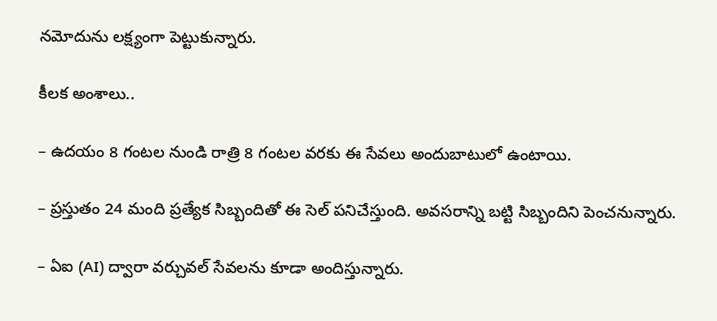నమోదును లక్ష్యంగా పెట్టుకున్నారు.

కీలక అంశాలు..

– ఉదయం 8 గంటల నుండి రాత్రి 8 గంటల వరకు ఈ సేవలు అందుబాటులో ఉంటాయి.

– ప్రస్తుతం 24 మంది ప్రత్యేక సిబ్బందితో ఈ సెల్ పనిచేస్తుంది. అవసరాన్ని బట్టి సిబ్బందిని పెంచనున్నారు.

– ఏఐ (AI) ద్వారా వర్చువల్ సేవలను కూడా అందిస్తున్నారు.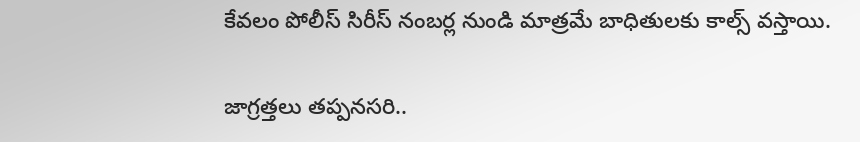కేవలం పోలీస్ సిరీస్ నంబర్ల నుండి మాత్రమే బాధితులకు కాల్స్ వస్తాయి.

జాగ్రత్తలు తప్పనసరి..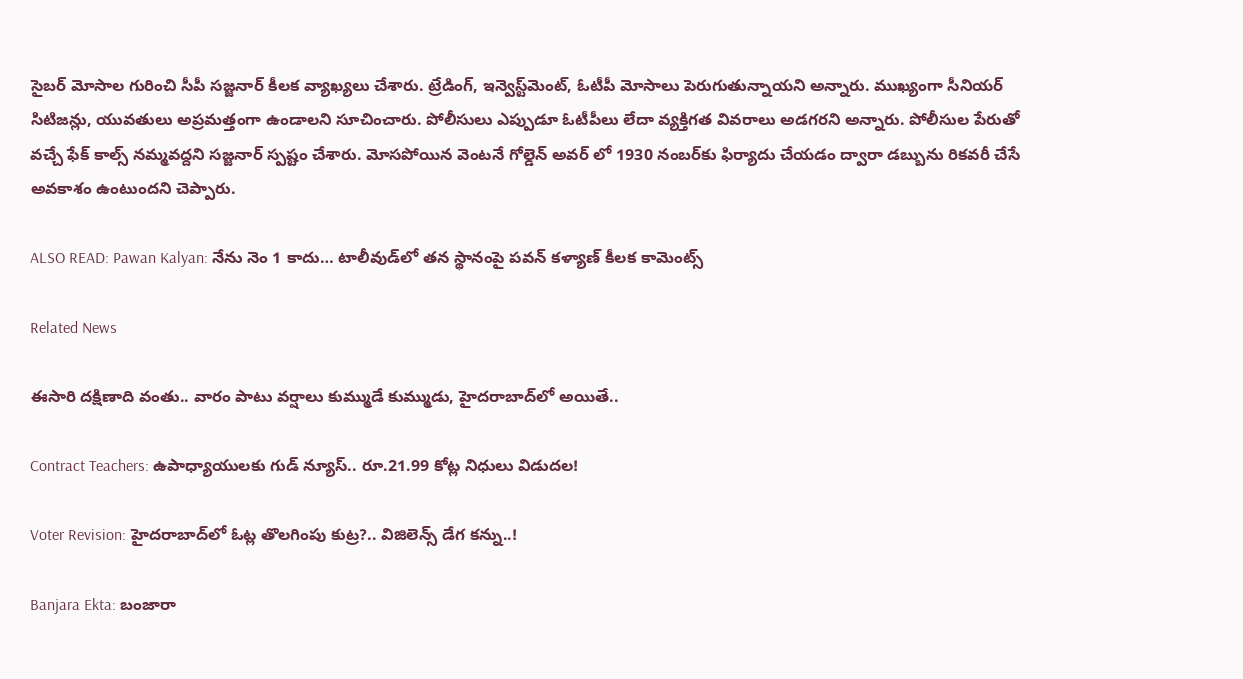సైబర్ మోసాల గురించి సీపీ సజ్జనార్ కీలక వ్యాఖ్యలు చేశారు. ట్రేడింగ్, ఇన్వెస్ట్‌మెంట్, ఓటీపీ మోసాలు పెరుగుతున్నాయని అన్నారు. ముఖ్యంగా సీనియర్ సిటిజన్లు, యువతులు అప్రమత్తంగా ఉండాలని సూచించారు. పోలీసులు ఎప్పుడూ ఓటీపీలు లేదా వ్యక్తిగత వివరాలు అడగరని అన్నారు. పోలీసుల పేరుతో వచ్చే ఫేక్ కాల్స్ నమ్మవద్దని సజ్జనార్ స్పష్టం చేశారు. మోసపోయిన వెంటనే గోల్డెన్ అవర్ లో 1930 నంబర్‌కు ఫిర్యాదు చేయడం ద్వారా డబ్బును రికవరీ చేసే అవకాశం ఉంటుందని చెప్పారు.

ALSO READ: Pawan Kalyan: నేను నెం 1 కాదు… టాలీవుడ్‌లో తన స్థానంపై పవన్ కళ్యాణ్ కీలక కామెంట్స్

Related News

ఈసారి దక్షిణాది వంతు.. వారం పాటు వర్షాలు కుమ్ముడే కుమ్ముడు, హైదరాబాద్‌లో అయితే..

Contract Teachers: ఉపాధ్యాయులకు గుడ్ న్యూస్.. రూ.21.99 కోట్ల నిధులు విడుదల!

Voter Revision: హైదరాబాద్‌లో ఓట్ల తొలగింపు కుట్ర?.. విజిలెన్స్ డేగ కన్ను..!

Banjara Ekta: బంజారా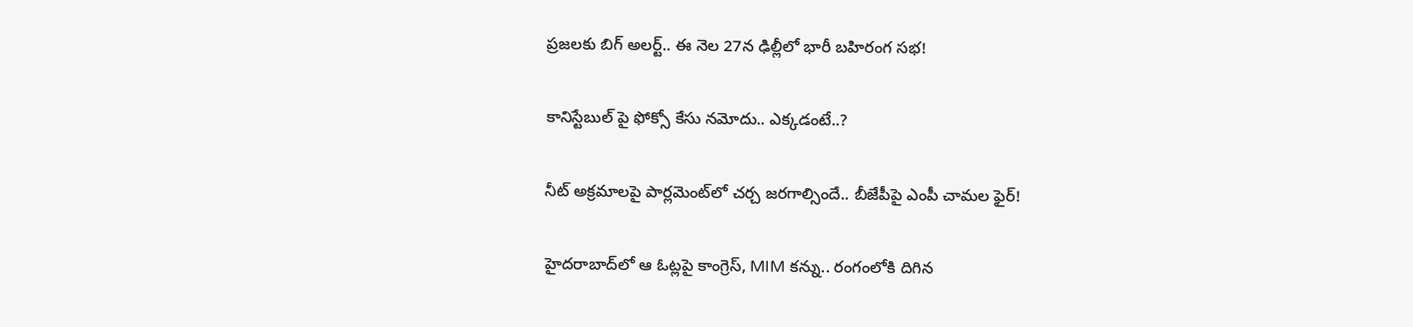ప్రజలకు బిగ్ అలర్ట్.. ఈ నెల 27న ఢిల్లీలో భారీ బహిరంగ సభ!

కానిస్టేబుల్ పై ఫోక్సో కేసు నమోదు.. ఎక్కడంటే..?

నీట్ అక్రమాలపై పార్లమెంట్‌లో చర్చ జరగాల్సిందే.. బీజేపీపై ఎంపీ చామల ఫైర్!

హైదరాబాద్‌లో ఆ ఓట్లపై కాంగ్రెస్, MIM కన్ను.. రంగంలోకి దిగిన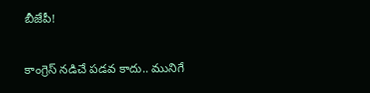బీజేపీ!

కాంగ్రెస్ నడిచే పడవ కాదు.. మునిగే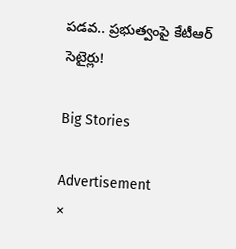పడవ.. ప్రభుత్వంపై కేటీఆర్ సెటైర్లు!

Big Stories

Advertisement
×